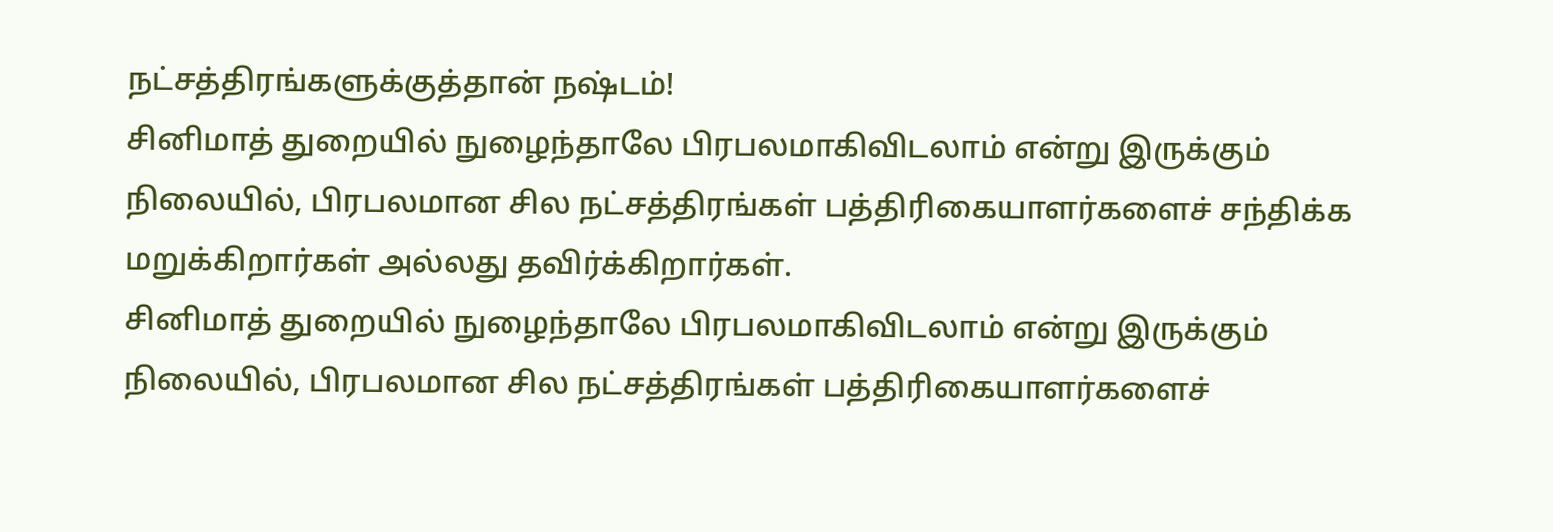நட்சத்திரங்களுக்குத்தான் நஷ்டம்!
சினிமாத் துறையில் நுழைந்தாலே பிரபலமாகிவிடலாம் என்று இருக்கும் நிலையில், பிரபலமான சில நட்சத்திரங்கள் பத்திரிகையாளர்களைச் சந்திக்க மறுக்கிறார்கள் அல்லது தவிர்க்கிறார்கள்.
சினிமாத் துறையில் நுழைந்தாலே பிரபலமாகிவிடலாம் என்று இருக்கும் நிலையில், பிரபலமான சில நட்சத்திரங்கள் பத்திரிகையாளர்களைச்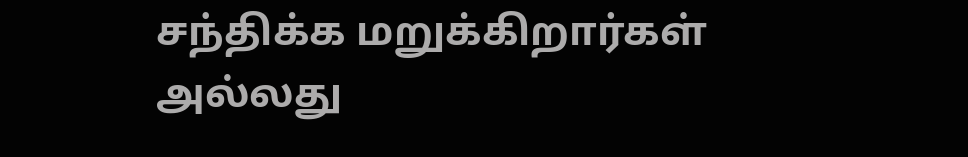சந்திக்க மறுக்கிறார்கள் அல்லது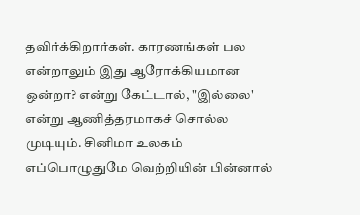தவிர்க்கிறார்கள். காரணங்கள் பல என்றாலும் இது ஆரோக்கியமான ஒன்றா? என்று கேட்டால், "இல்லை' என்று ஆணித்தரமாகச் சொல்ல முடியும். சினிமா உலகம் எப்பொழுதுமே வெற்றியின் பின்னால்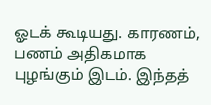ஓடக் கூடியது. காரணம், பணம் அதிகமாக புழங்கும் இடம். இந்தத்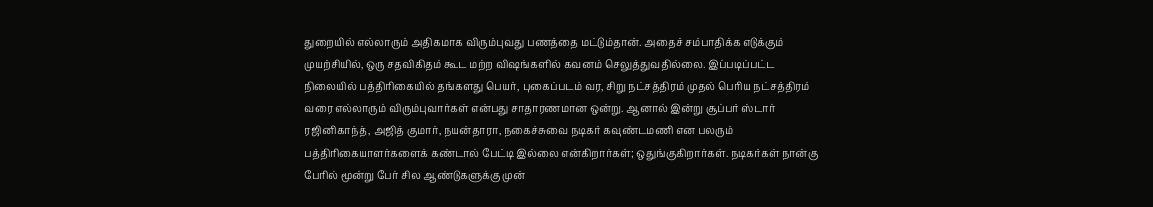துறையில் எல்லாரும் அதிகமாக விரும்புவது பணத்தை மட்டும்தான். அதைச் சம்பாதிக்க எடுக்கும் முயற்சியில், ஒரு சதவிகிதம் கூட மற்ற விஷங்களில் கவனம் செலுத்துவதில்லை. இப்படிப்பட்ட நிலையில் பத்திரிகையில் தங்களது பெயர், புகைப்படம் வர, சிறு நட்சத்திரம் முதல் பெரிய நட்சத்திரம் வரை எல்லாரும் விரும்புவார்கள் என்பது சாதாரணமான ஒன்று. ஆனால் இன்று சூப்பர் ஸ்டார் ரஜினிகாந்த், அஜித் குமார், நயன்தாரா, நகைச்சுவை நடிகர் கவுண்டமணி என பலரும் பத்திரிகையாளர்களைக் கண்டால் பேட்டி இல்லை என்கிறார்கள்; ஒதுங்குகிறார்கள். நடிகர்கள் நான்கு பேரில் மூன்று பேர் சில ஆண்டுகளுக்கு முன்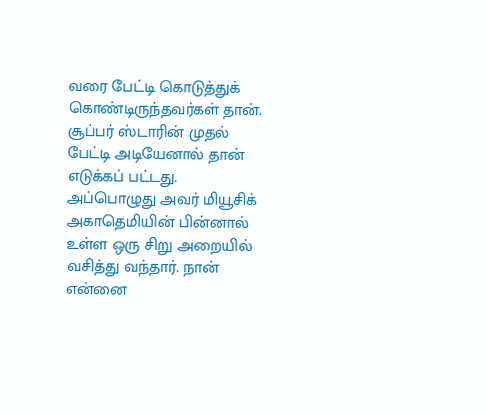வரை பேட்டி கொடுத்துக் கொண்டிருந்தவர்கள் தான்.
சூப்பர் ஸ்டாரின் முதல் பேட்டி அடியேனால் தான் எடுக்கப் பட்டது. அப்பொழுது அவர் மியூசிக் அகாதெமியின் பின்னால் உள்ள ஒரு சிறு அறையில் வசித்து வந்தார். நான் என்னை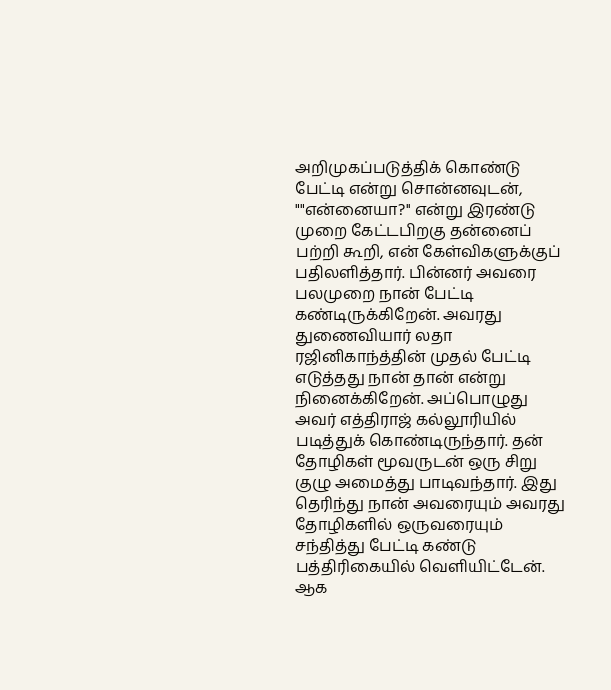அறிமுகப்படுத்திக் கொண்டு பேட்டி என்று சொன்னவுடன், ""என்னையா?'' என்று இரண்டு முறை கேட்டபிறகு தன்னைப் பற்றி கூறி, என் கேள்விகளுக்குப் பதிலளித்தார். பின்னர் அவரை பலமுறை நான் பேட்டி கண்டிருக்கிறேன். அவரது துணைவியார் லதா ரஜினிகாந்த்தின் முதல் பேட்டி எடுத்தது நான் தான் என்று நினைக்கிறேன். அப்பொழுது அவர் எத்திராஜ் கல்லூரியில் படித்துக் கொண்டிருந்தார். தன் தோழிகள் மூவருடன் ஒரு சிறு குழு அமைத்து பாடிவந்தார். இது தெரிந்து நான் அவரையும் அவரது தோழிகளில் ஒருவரையும் சந்தித்து பேட்டி கண்டு பத்திரிகையில் வெளியிட்டேன். ஆக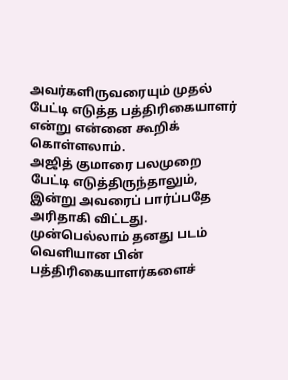அவர்களிருவரையும் முதல் பேட்டி எடுத்த பத்திரிகையாளர் என்று என்னை கூறிக் கொள்ளலாம்.
அஜித் குமாரை பலமுறை பேட்டி எடுத்திருந்தாலும், இன்று அவரைப் பார்ப்பதே அரிதாகி விட்டது. முன்பெல்லாம் தனது படம் வெளியான பின் பத்திரிகையாளர்களைச்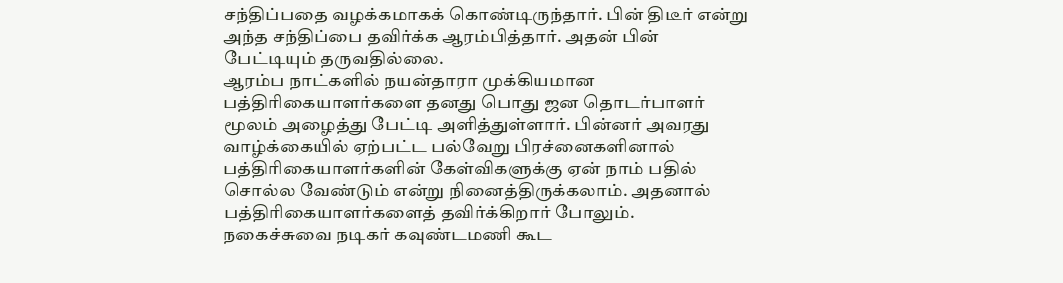சந்திப்பதை வழக்கமாகக் கொண்டிருந்தார். பின் திடீர் என்று அந்த சந்திப்பை தவிர்க்க ஆரம்பித்தார். அதன் பின் பேட்டியும் தருவதில்லை.
ஆரம்ப நாட்களில் நயன்தாரா முக்கியமான பத்திரிகையாளர்களை தனது பொது ஜன தொடர்பாளர் மூலம் அழைத்து பேட்டி அளித்துள்ளார். பின்னர் அவரது வாழ்க்கையில் ஏற்பட்ட பல்வேறு பிரச்னைகளினால் பத்திரிகையாளர்களின் கேள்விகளுக்கு ஏன் நாம் பதில் சொல்ல வேண்டும் என்று நினைத்திருக்கலாம். அதனால் பத்திரிகையாளர்களைத் தவிர்க்கிறார் போலும்.
நகைச்சுவை நடிகர் கவுண்டமணி கூட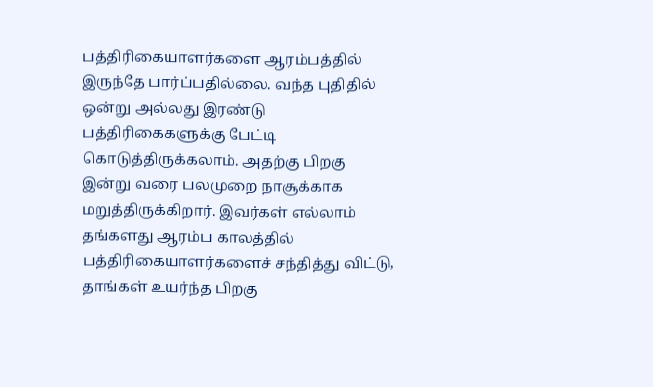பத்திரிகையாளர்களை ஆரம்பத்தில் இருந்தே பார்ப்பதில்லை. வந்த புதிதில் ஒன்று அல்லது இரண்டு பத்திரிகைகளுக்கு பேட்டி கொடுத்திருக்கலாம். அதற்கு பிறகு இன்று வரை பலமுறை நாசூக்காக மறுத்திருக்கிறார். இவர்கள் எல்லாம் தங்களது ஆரம்ப காலத்தில் பத்திரிகையாளர்களைச் சந்தித்து விட்டு, தாங்கள் உயர்ந்த பிறகு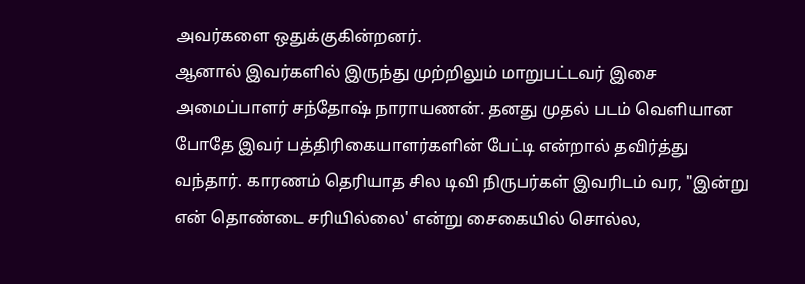அவர்களை ஒதுக்குகின்றனர்.
ஆனால் இவர்களில் இருந்து முற்றிலும் மாறுபட்டவர் இசை அமைப்பாளர் சந்தோஷ் நாராயணன். தனது முதல் படம் வெளியான போதே இவர் பத்திரிகையாளர்களின் பேட்டி என்றால் தவிர்த்து வந்தார். காரணம் தெரியாத சில டிவி நிருபர்கள் இவரிடம் வர, "இன்று என் தொண்டை சரியில்லை' என்று சைகையில் சொல்ல,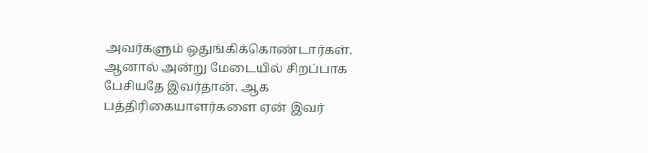அவர்களும் ஒதுங்கிக்கொண்டார்கள். ஆனால் அன்று மேடையில் சிறப்பாக பேசியதே இவர்தான். ஆக பத்திரிகையாளர்களை ஏன் இவர்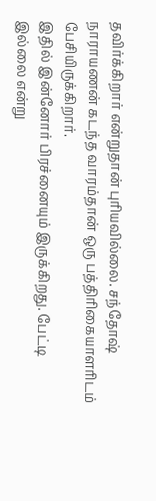தவிர்க்கிறார் என்றுதான் புரியவில்லை. சந்தோஷ் நாராயணன் கடந்த வாரம்தான் ஒரு பத்திரிகையாளரிடம் பேசியிருக்கிறார்.
இதில் இன்னோர் பிரச்னையும் இருக்கிறது. பேட்டி இல்லை என்று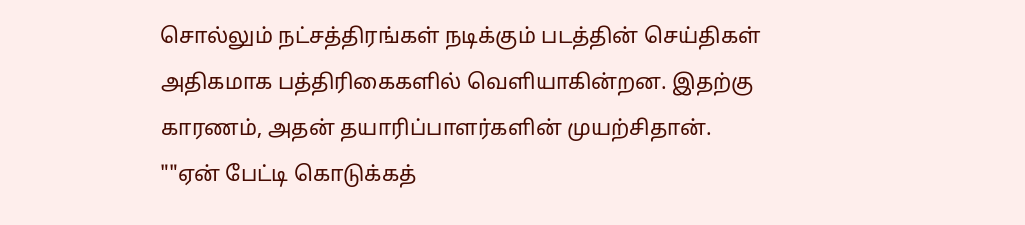சொல்லும் நட்சத்திரங்கள் நடிக்கும் படத்தின் செய்திகள் அதிகமாக பத்திரிகைகளில் வெளியாகின்றன. இதற்கு காரணம், அதன் தயாரிப்பாளர்களின் முயற்சிதான்.
""ஏன் பேட்டி கொடுக்கத்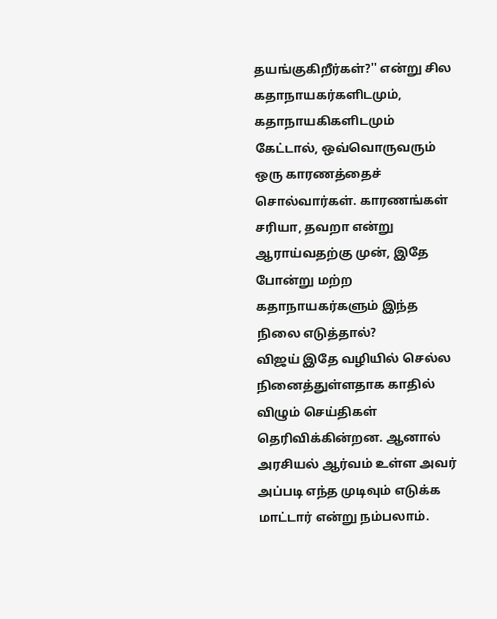தயங்குகிறீர்கள்?'' என்று சில கதாநாயகர்களிடமும், கதாநாயகிகளிடமும் கேட்டால், ஒவ்வொருவரும் ஒரு காரணத்தைச் சொல்வார்கள். காரணங்கள் சரியா, தவறா என்று ஆராய்வதற்கு முன், இதே போன்று மற்ற கதாநாயகர்களும் இந்த நிலை எடுத்தால்?
விஜய் இதே வழியில் செல்ல நினைத்துள்ளதாக காதில் விழும் செய்திகள் தெரிவிக்கின்றன. ஆனால் அரசியல் ஆர்வம் உள்ள அவர் அப்படி எந்த முடிவும் எடுக்க மாட்டார் என்று நம்பலாம்.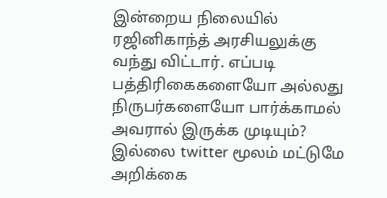இன்றைய நிலையில் ரஜினிகாந்த் அரசியலுக்கு வந்து விட்டார். எப்படி பத்திரிகைகளையோ அல்லது நிருபர்களையோ பார்க்காமல் அவரால் இருக்க முடியும்? இல்லை twitter மூலம் மட்டுமே அறிக்கை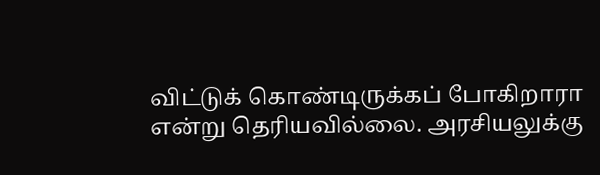விட்டுக் கொண்டிருக்கப் போகிறாரா என்று தெரியவில்லை. அரசியலுக்கு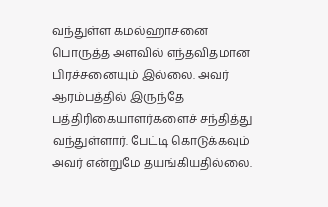வந்துள்ள கமல்ஹாசனை பொருத்த அளவில் எந்தவிதமான பிரச்சனையும் இல்லை. அவர் ஆரம்பத்தில் இருந்தே பத்திரிகையாளர்களைச் சந்தித்து வந்துள்ளார். பேட்டி கொடுக்கவும் அவர் என்றுமே தயங்கியதில்லை.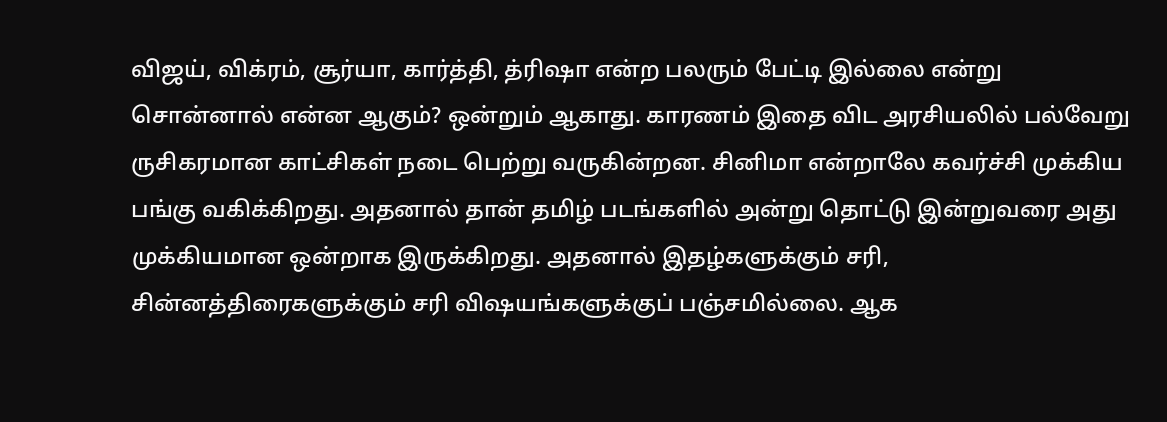விஜய், விக்ரம், சூர்யா, கார்த்தி, த்ரிஷா என்ற பலரும் பேட்டி இல்லை என்று சொன்னால் என்ன ஆகும்? ஒன்றும் ஆகாது. காரணம் இதை விட அரசியலில் பல்வேறு ருசிகரமான காட்சிகள் நடை பெற்று வருகின்றன. சினிமா என்றாலே கவர்ச்சி முக்கிய பங்கு வகிக்கிறது. அதனால் தான் தமிழ் படங்களில் அன்று தொட்டு இன்றுவரை அது முக்கியமான ஒன்றாக இருக்கிறது. அதனால் இதழ்களுக்கும் சரி, சின்னத்திரைகளுக்கும் சரி விஷயங்களுக்குப் பஞ்சமில்லை. ஆக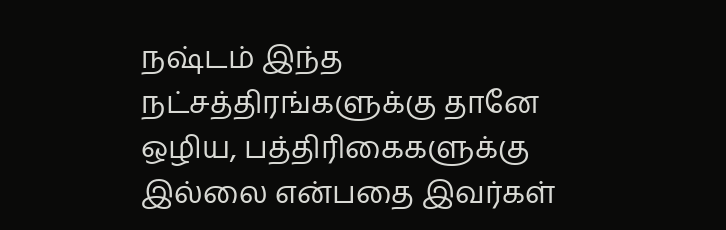நஷ்டம் இந்த நட்சத்திரங்களுக்கு தானே ஒழிய, பத்திரிகைகளுக்கு இல்லை என்பதை இவர்கள்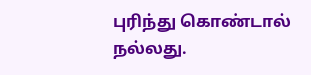புரிந்து கொண்டால் நல்லது.